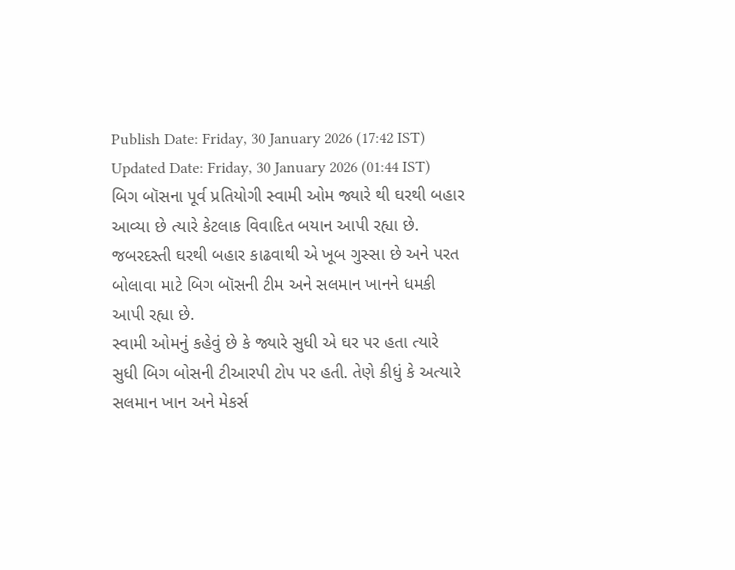Publish Date: Friday, 30 January 2026 (17:42 IST)
Updated Date: Friday, 30 January 2026 (01:44 IST)
બિગ બૉસના પૂર્વ પ્રતિયોગી સ્વામી ઓમ જ્યારે થી ઘરથી બહાર આવ્યા છે ત્યારે કેટલાક વિવાદિત બયાન આપી રહ્યા છે. જબરદસ્તી ઘરથી બહાર કાઢવાથી એ ખૂબ ગુસ્સા છે અને પરત બોલાવા માટે બિગ બૉસની ટીમ અને સલમાન ખાનને ધમકી આપી રહ્યા છે.
સ્વામી ઓમનું કહેવું છે કે જ્યારે સુધી એ ઘર પર હતા ત્યારે સુધી બિગ બોસની ટીઆરપી ટોપ પર હતી. તેણે કીધું કે અત્યારે સલમાન ખાન અને મેકર્સ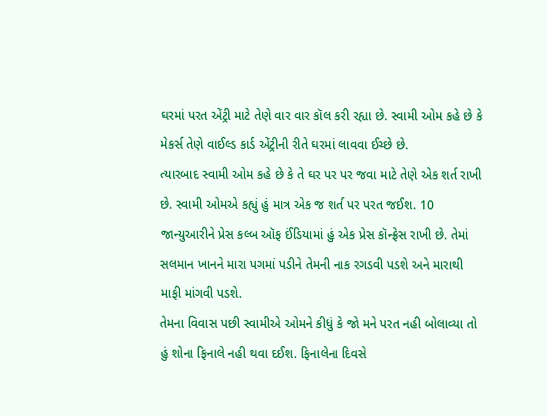ઘરમાં પરત એંટ્રી માટે તેણે વાર વાર કૉલ કરી રહ્યા છે. સ્વામી ઓમ કહે છે કે મેકર્સ તેણે વાઈલ્ડ કાર્ડ એંટ્રીની રીતે ઘરમાં લાવવા ઈચ્છે છે.
ત્યારબાદ સ્વામી ઓમ કહે છે કે તે ઘર પર પર જવા માટે તેણે એક શર્ત રાખી છે. સ્વામી ઓમએ કહ્યું હું માત્ર એક જ શર્ત પર પરત જઈશ. 10 જાન્યુઆરીને પ્રેસ કલ્બ ઑફ ઈંડિયામાં હું એક પ્રેસ કૉન્ફ્રેસ રાખી છે. તેમાં સલમાન ખાનને મારા પગમાં પડીને તેમની નાક રગડવી પડશે અને મારાથી માફી માંગવી પડશે.
તેમના વિવાસ પછી સ્વામીએ ઓમને કીધું કે જો મને પરત નહી બોલાવ્યા તો હું શોના ફિનાલે નહી થવા દઈશ. ફિનાલેના દિવસે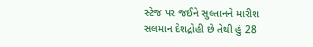સ્ટેજ પર જઈને સુલ્તાનને મારીશ
સલમાન દેશદ્રોહી છે તેથી હું 28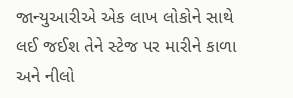જાન્યુઆરીએ એક લાખ લોકોને સાથે લઈ જઈશ તેને સ્ટેજ પર મારીને કાળા અને નીલો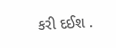કરી દઈશ .